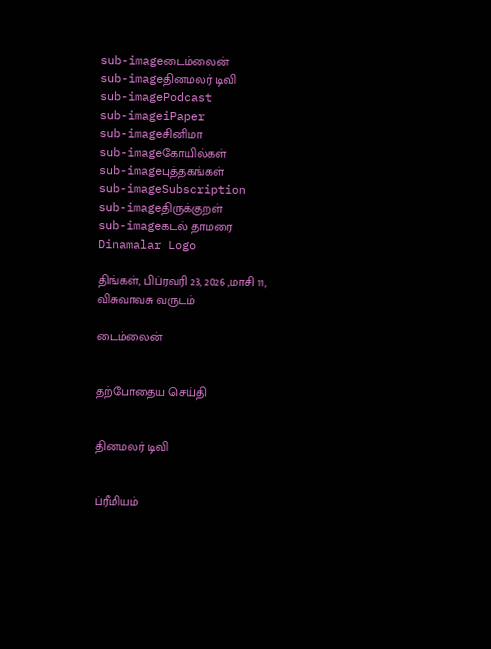sub-imageடைம்லைன்
sub-imageதினமலர் டிவி
sub-imagePodcast
sub-imageiPaper
sub-imageசினிமா
sub-imageகோயில்கள்
sub-imageபுத்தகங்கள்
sub-imageSubscription
sub-imageதிருக்குறள்
sub-imageகடல் தாமரை
Dinamalar Logo

திங்கள், பிப்ரவரி 23, 2026 ,மாசி 11, விசுவாவசு வருடம்

டைம்லைன்


தற்போதைய செய்தி


தினமலர் டிவி


ப்ரீமியம்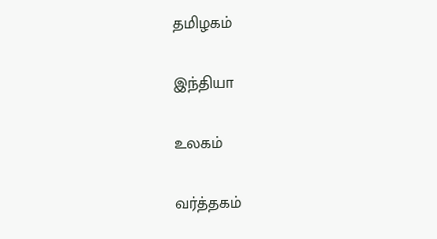தமிழகம்


இந்தியா


உலகம்


வர்த்தகம்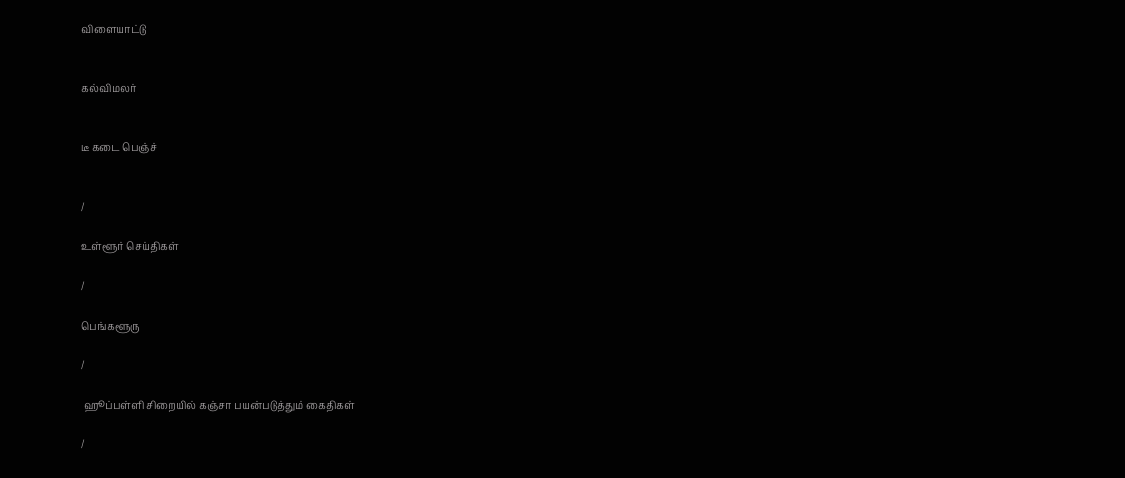விளையாட்டு


கல்விமலர்


டீ கடை பெஞ்ச்


/

உள்ளூர் செய்திகள்

/

பெங்களூரு

/

 ஹூப்பள்ளி சிறையில் கஞ்சா பயன்படுத்தும் கைதிகள்

/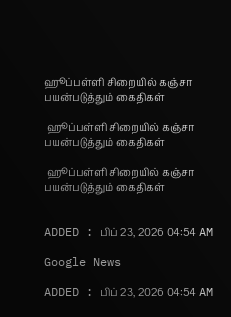ஹூப்பள்ளி சிறையில் கஞ்சா பயன்படுத்தும் கைதிகள்

 ஹூப்பள்ளி சிறையில் கஞ்சா பயன்படுத்தும் கைதிகள்

 ஹூப்பள்ளி சிறையில் கஞ்சா பயன்படுத்தும் கைதிகள்


ADDED : பிப் 23, 2026 04:54 AM

Google News

ADDED : பிப் 23, 2026 04:54 AM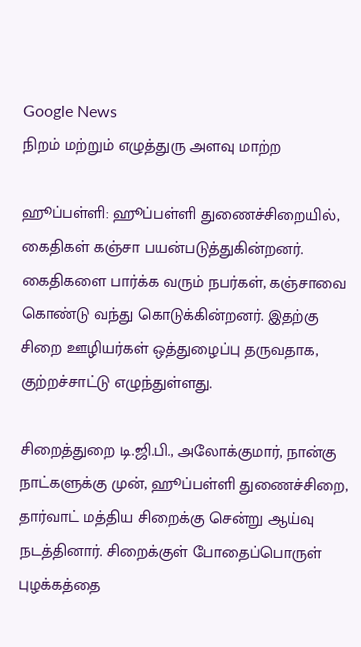Google News
நிறம் மற்றும் எழுத்துரு அளவு மாற்ற

ஹூப்பள்ளி: ஹூப்பள்ளி துணைச்சிறையில், கைதிகள் கஞ்சா பயன்படுத்துகின்றனர். கைதிகளை பார்க்க வரும் நபர்கள், கஞ்சாவை கொண்டு வந்து கொடுக்கின்றனர். இதற்கு சிறை ஊழியர்கள் ஒத்துழைப்பு தருவதாக, குற்றச்சாட்டு எழுந்துள்ளது.

சிறைத்துறை டி.ஜி.பி., அலோக்குமார், நான்கு நாட்களுக்கு முன், ஹூப்பள்ளி துணைச்சிறை, தார்வாட் மத்திய சிறைக்கு சென்று ஆய்வு நடத்தினார். சிறைக்குள் போதைப்பொருள் புழக்கத்தை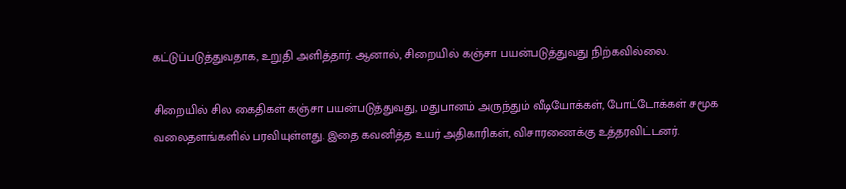கட்டுப்படுத்துவதாக, உறுதி அளித்தார். ஆனால், சிறையில் கஞ்சா பயன்படுத்துவது நிற்கவில்லை.

சிறையில் சில கைதிகள் கஞ்சா பயன்படுத்துவது, மதுபானம் அருந்தும் வீடியோக்கள், போட்டோக்கள் சமூக வலைதளங்களில் பரவியுள்ளது. இதை கவனித்த உயர் அதிகாரிகள், விசாரணைக்கு உத்தரவிட்டனர்.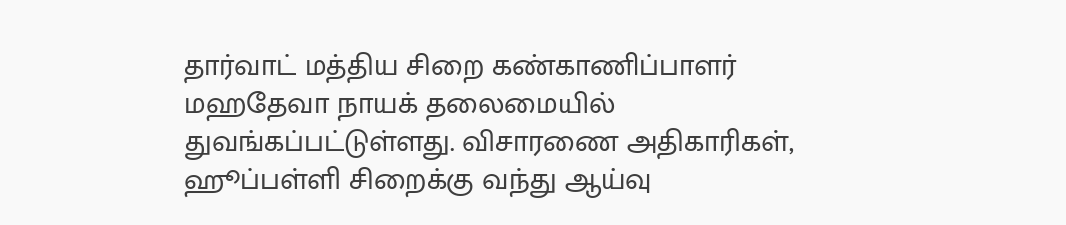தார்வாட் மத்திய சிறை கண்காணிப்பாளர் மஹதேவா நாயக் தலைமையில் துவங்கப்பட்டுள்ளது. விசாரணை அதிகாரிகள், ஹூப்பள்ளி சிறைக்கு வந்து ஆய்வு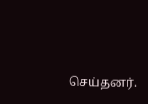செய்தனர்.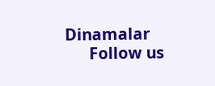Dinamalar
      Follow us